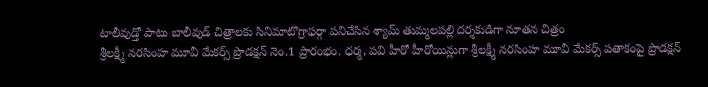టాలీవుడ్తో పాటు బాలీవుడ్ చిత్రాలకు సినిమాటొగ్రాఫర్గా పనిచేసిన శ్యామ్ తుమ్మలపల్లి దర్శకుడిగా నూతన చిత్రం
శ్రీలక్ష్మీ నరసింహ మూవీ మేకర్స్ ప్రొడక్షన్ నెం.1 ప్రారంభం. ధర్మ, పవి హీరో హీరోయిన్లుగా శ్రీలక్ష్మీ నరసింహ మూవీ మేకర్స్ పతాకంపై ప్రొడక్షన్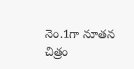నెం.1గా నూతన చిత్రం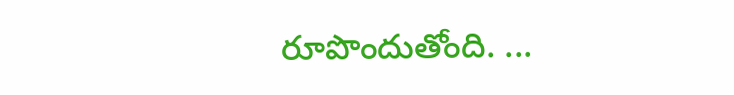రూపొందుతోంది. ...